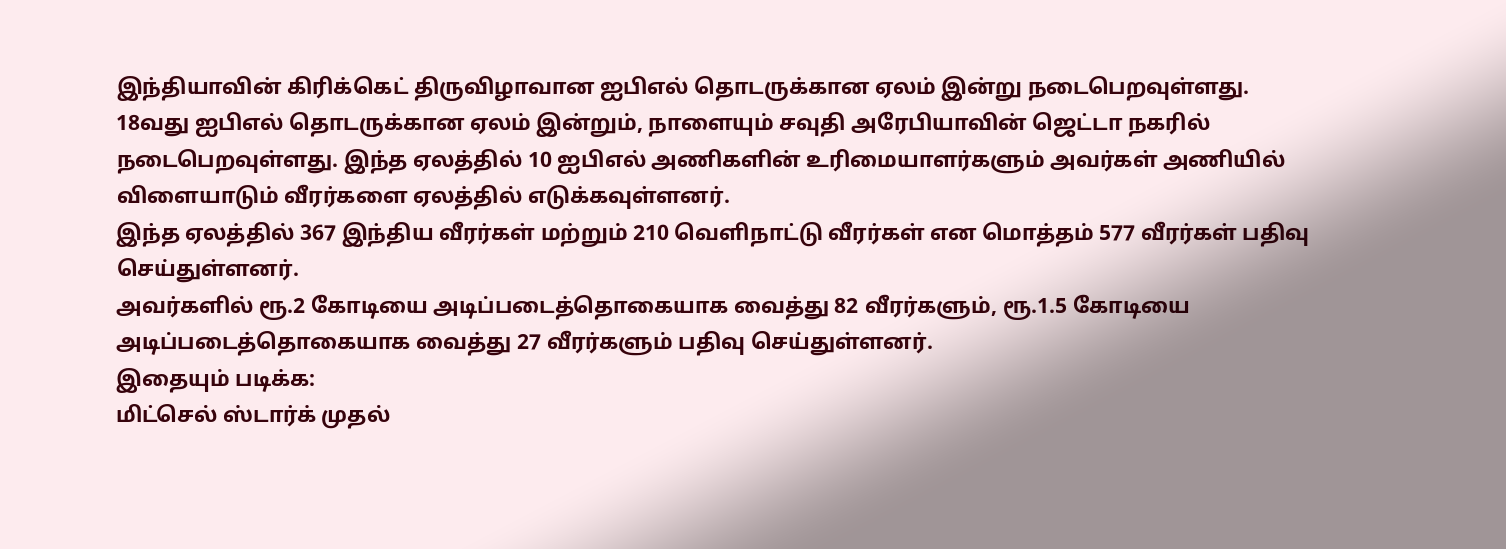இந்தியாவின் கிரிக்கெட் திருவிழாவான ஐபிஎல் தொடருக்கான ஏலம் இன்று நடைபெறவுள்ளது.
18வது ஐபிஎல் தொடருக்கான ஏலம் இன்றும், நாளையும் சவுதி அரேபியாவின் ஜெட்டா நகரில் நடைபெறவுள்ளது. இந்த ஏலத்தில் 10 ஐபிஎல் அணிகளின் உரிமையாளர்களும் அவர்கள் அணியில் விளையாடும் வீரர்களை ஏலத்தில் எடுக்கவுள்ளனர்.
இந்த ஏலத்தில் 367 இந்திய வீரர்கள் மற்றும் 210 வெளிநாட்டு வீரர்கள் என மொத்தம் 577 வீரர்கள் பதிவு செய்துள்ளனர்.
அவர்களில் ரூ.2 கோடியை அடிப்படைத்தொகையாக வைத்து 82 வீரர்களும், ரூ.1.5 கோடியை அடிப்படைத்தொகையாக வைத்து 27 வீரர்களும் பதிவு செய்துள்ளனர்.
இதையும் படிக்க:
மிட்செல் ஸ்டார்க் முதல்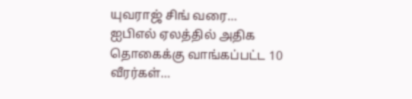யுவராஜ் சிங் வரை… ஐபிஎல் ஏலத்தில் அதிக தொகைக்கு வாங்கப்பட்ட 10 வீரர்கள்…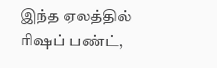இந்த ஏலத்தில் ரிஷப் பண்ட்,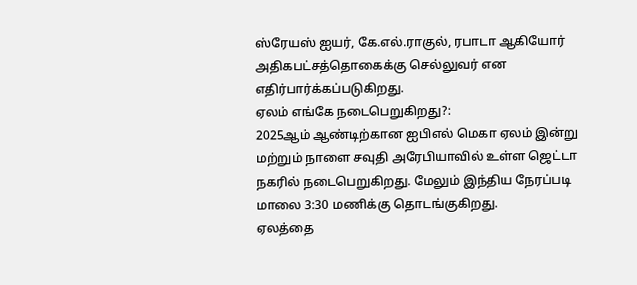ஸ்ரேயஸ் ஐயர், கே.எல்.ராகுல், ரபாடா ஆகியோர் அதிகபட்சத்தொகைக்கு செல்லுவர் என எதிர்பார்க்கப்படுகிறது.
ஏலம் எங்கே நடைபெறுகிறது?:
2025ஆம் ஆண்டிற்கான ஐபிஎல் மெகா ஏலம் இன்று மற்றும் நாளை சவுதி அரேபியாவில் உள்ள ஜெட்டா நகரில் நடைபெறுகிறது. மேலும் இந்திய நேரப்படி மாலை 3:30 மணிக்கு தொடங்குகிறது.
ஏலத்தை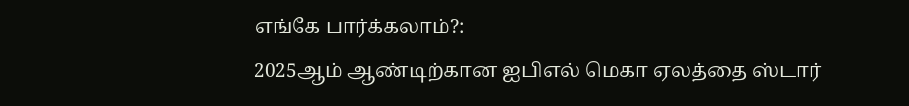எங்கே பார்க்கலாம்?:
2025ஆம் ஆண்டிற்கான ஐபிஎல் மெகா ஏலத்தை ஸ்டார்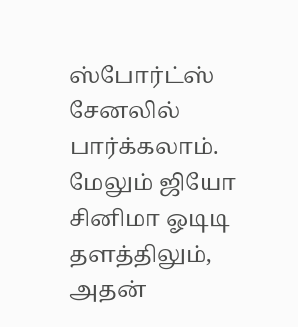ஸ்போர்ட்ஸ் சேனலில் பார்க்கலாம்.
மேலும் ஜியோ சினிமா ஓடிடி தளத்திலும், அதன்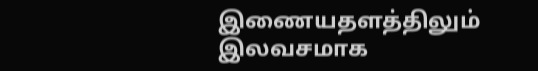இணையதளத்திலும் இலவசமாக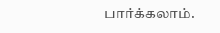பார்க்கலாம்.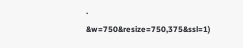.
&w=750&resize=750,375&ssl=1)